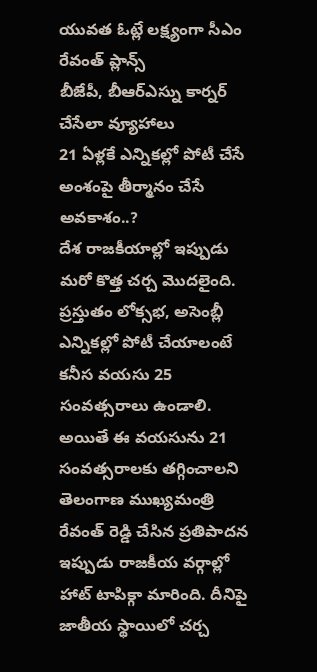యువత ఓట్లే లక్ష్యంగా సీఎం రేవంత్ ప్లాన్స్
బీజేపీ, బీఆర్ఎస్ను కార్నర్ చేసేలా వ్యూహాలు
21 ఏళ్లకే ఎన్నికల్లో పోటీ చేసే అంశంపై తీర్మానం చేసే అవకాశం..?
దేశ రాజకీయాల్లో ఇప్పుడు మరో కొత్త చర్చ మొదలైంది. ప్రస్తుతం లోక్సభ, అసెంబ్లీ ఎన్నికల్లో పోటీ చేయాలంటే కనీస వయసు 25 సంవత్సరాలు ఉండాలి. అయితే ఈ వయసును 21 సంవత్సరాలకు తగ్గించాలని తెలంగాణ ముఖ్యమంత్రి రేవంత్ రెడ్డి చేసిన ప్రతిపాదన ఇప్పుడు రాజకీయ వర్గాల్లో హాట్ టాపిక్గా మారింది. దీనిపై జాతీయ స్థాయిలో చర్చ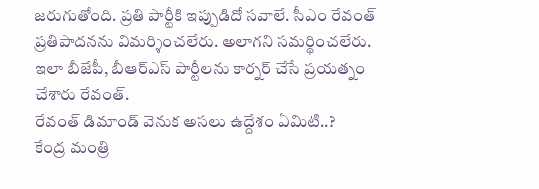జరుగుతోంది. ప్రతి పార్టీకి ఇప్పుడిదో సవాలే. సీఎం రేవంత్ ప్రతిపాదనను విమర్శించలేరు. అలాగని సమర్థించలేరు. ఇలా బీజేపీ, బీఆర్ఎస్ పార్టీలను కార్నర్ చేసే ప్రయత్నం చేశారు రేవంత్.
రేవంత్ డిమాండ్ వెనుక అసలు ఉద్దేశం ఏమిటి..?
కేంద్ర మంత్రి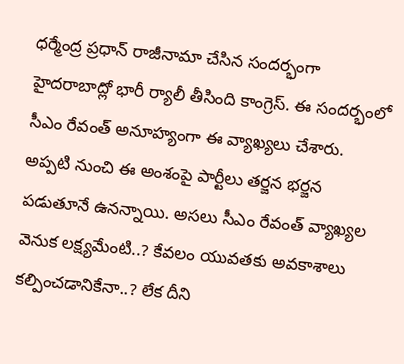ధర్మేంద్ర ప్రధాన్ రాజీనామా చేసిన సందర్భంగా హైదరాబాద్లో భారీ ర్యాలీ తీసింది కాంగ్రెస్. ఈ సందర్భంలో సీఎం రేవంత్ అనూహ్యంగా ఈ వ్యాఖ్యలు చేశారు. అప్పటి నుంచి ఈ అంశంపై పార్టీలు తర్జన భర్జన పడుతూనే ఉనన్నాయి. అసలు సీఎం రేవంత్ వ్యాఖ్యల వెనుక లక్ష్యమేంటి..? కేవలం యువతకు అవకాశాలు కల్పించడానికేనా..? లేక దీని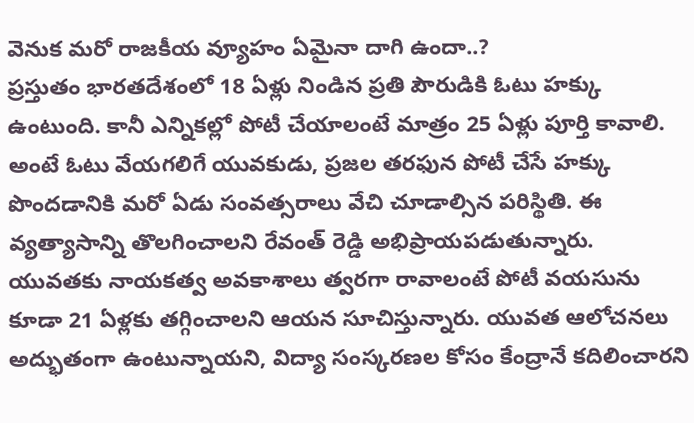వెనుక మరో రాజకీయ వ్యూహం ఏమైనా దాగి ఉందా..?
ప్రస్తుతం భారతదేశంలో 18 ఏళ్లు నిండిన ప్రతి పౌరుడికి ఓటు హక్కు ఉంటుంది. కానీ ఎన్నికల్లో పోటీ చేయాలంటే మాత్రం 25 ఏళ్లు పూర్తి కావాలి. అంటే ఓటు వేయగలిగే యువకుడు, ప్రజల తరఫున పోటీ చేసే హక్కు పొందడానికి మరో ఏడు సంవత్సరాలు వేచి చూడాల్సిన పరిస్థితి. ఈ వ్యత్యాసాన్ని తొలగించాలని రేవంత్ రెడ్డి అభిప్రాయపడుతున్నారు. యువతకు నాయకత్వ అవకాశాలు త్వరగా రావాలంటే పోటీ వయసును కూడా 21 ఏళ్లకు తగ్గించాలని ఆయన సూచిస్తున్నారు. యువత ఆలోచనలు అద్భుతంగా ఉంటున్నాయని, విద్యా సంస్కరణల కోసం కేంద్రానే కదిలించారని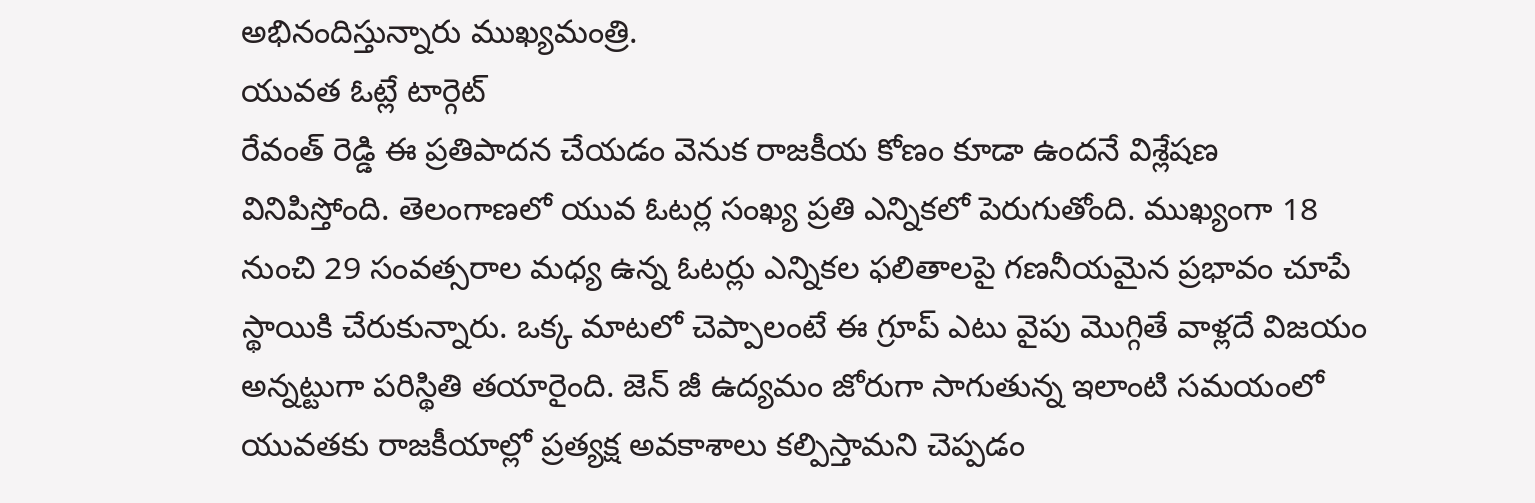అభినందిస్తున్నారు ముఖ్యమంత్రి.
యువత ఓట్లే టార్గెట్
రేవంత్ రెడ్డి ఈ ప్రతిపాదన చేయడం వెనుక రాజకీయ కోణం కూడా ఉందనే విశ్లేషణ వినిపిస్తోంది. తెలంగాణలో యువ ఓటర్ల సంఖ్య ప్రతి ఎన్నికలో పెరుగుతోంది. ముఖ్యంగా 18 నుంచి 29 సంవత్సరాల మధ్య ఉన్న ఓటర్లు ఎన్నికల ఫలితాలపై గణనీయమైన ప్రభావం చూపే స్థాయికి చేరుకున్నారు. ఒక్క మాటలో చెప్పాలంటే ఈ గ్రూప్ ఎటు వైపు మొగ్గితే వాళ్లదే విజయం అన్నట్టుగా పరిస్థితి తయారైంది. జెన్ జీ ఉద్యమం జోరుగా సాగుతున్న ఇలాంటి సమయంలో యువతకు రాజకీయాల్లో ప్రత్యక్ష అవకాశాలు కల్పిస్తామని చెప్పడం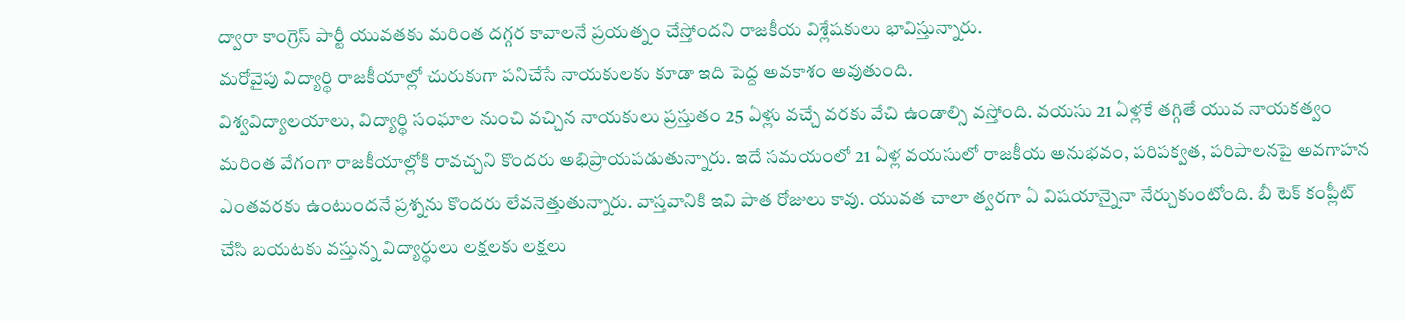ద్వారా కాంగ్రెస్ పార్టీ యువతకు మరింత దగ్గర కావాలనే ప్రయత్నం చేస్తోందని రాజకీయ విశ్లేషకులు భావిస్తున్నారు.
మరోవైపు విద్యార్థి రాజకీయాల్లో చురుకుగా పనిచేసే నాయకులకు కూడా ఇది పెద్ద అవకాశం అవుతుంది.
విశ్వవిద్యాలయాలు, విద్యార్థి సంఘాల నుంచి వచ్చిన నాయకులు ప్రస్తుతం 25 ఏళ్లు వచ్చే వరకు వేచి ఉండాల్సి వస్తోంది. వయసు 21 ఏళ్లకే తగ్గితే యువ నాయకత్వం మరింత వేగంగా రాజకీయాల్లోకి రావచ్చని కొందరు అభిప్రాయపడుతున్నారు. ఇదే సమయంలో 21 ఏళ్ల వయసులో రాజకీయ అనుభవం, పరిపక్వత, పరిపాలనపై అవగాహన ఎంతవరకు ఉంటుందనే ప్రశ్నను కొందరు లేవనెత్తుతున్నారు. వాస్తవానికి ఇవి పాత రోజులు కావు. యువత చాలా త్వరగా ఏ విషయాన్నైనా నేర్చుకుంటోంది. బీ టెక్ కంప్లీట్ చేసి బయటకు వస్తున్న విద్యార్థులు లక్షలకు లక్షలు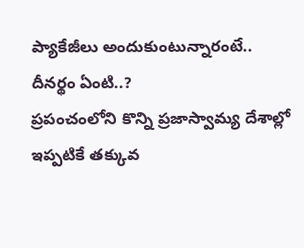ప్యాకేజీలు అందుకుంటున్నారంటే.. దీనర్థం ఏంటి..?
ప్రపంచంలోని కొన్ని ప్రజాస్వామ్య దేశాల్లో ఇప్పటికే తక్కువ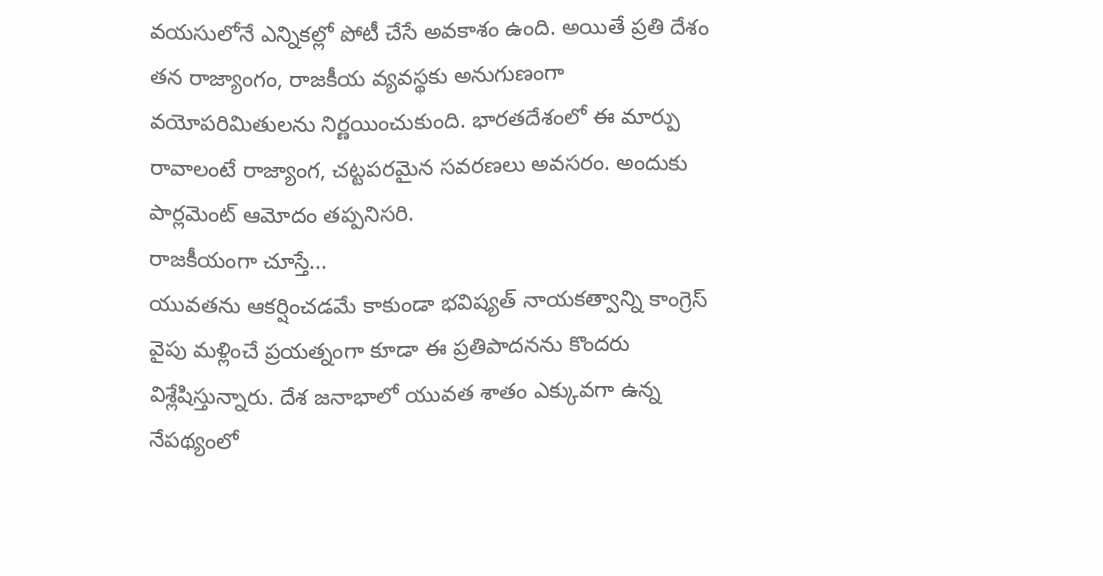వయసులోనే ఎన్నికల్లో పోటీ చేసే అవకాశం ఉంది. అయితే ప్రతి దేశం తన రాజ్యాంగం, రాజకీయ వ్యవస్థకు అనుగుణంగా వయోపరిమితులను నిర్ణయించుకుంది. భారతదేశంలో ఈ మార్పు రావాలంటే రాజ్యాంగ, చట్టపరమైన సవరణలు అవసరం. అందుకు పార్లమెంట్ ఆమోదం తప్పనిసరి.
రాజకీయంగా చూస్తే...
యువతను ఆకర్షించడమే కాకుండా భవిష్యత్ నాయకత్వాన్ని కాంగ్రెస్ వైపు మళ్లించే ప్రయత్నంగా కూడా ఈ ప్రతిపాదనను కొందరు విశ్లేషిస్తున్నారు. దేశ జనాభాలో యువత శాతం ఎక్కువగా ఉన్న నేపథ్యంలో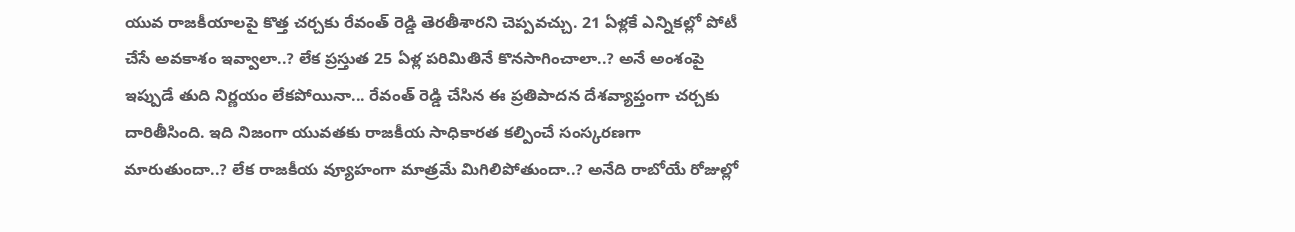యువ రాజకీయాలపై కొత్త చర్చకు రేవంత్ రెడ్డి తెరతీశారని చెప్పవచ్చు. 21 ఏళ్లకే ఎన్నికల్లో పోటీ చేసే అవకాశం ఇవ్వాలా..? లేక ప్రస్తుత 25 ఏళ్ల పరిమితినే కొనసాగించాలా..? అనే అంశంపై ఇప్పుడే తుది నిర్ణయం లేకపోయినా... రేవంత్ రెడ్డి చేసిన ఈ ప్రతిపాదన దేశవ్యాప్తంగా చర్చకు దారితీసింది. ఇది నిజంగా యువతకు రాజకీయ సాధికారత కల్పించే సంస్కరణగా మారుతుందా..? లేక రాజకీయ వ్యూహంగా మాత్రమే మిగిలిపోతుందా..? అనేది రాబోయే రోజుల్లో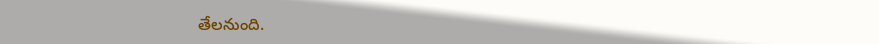తేలనుంది.